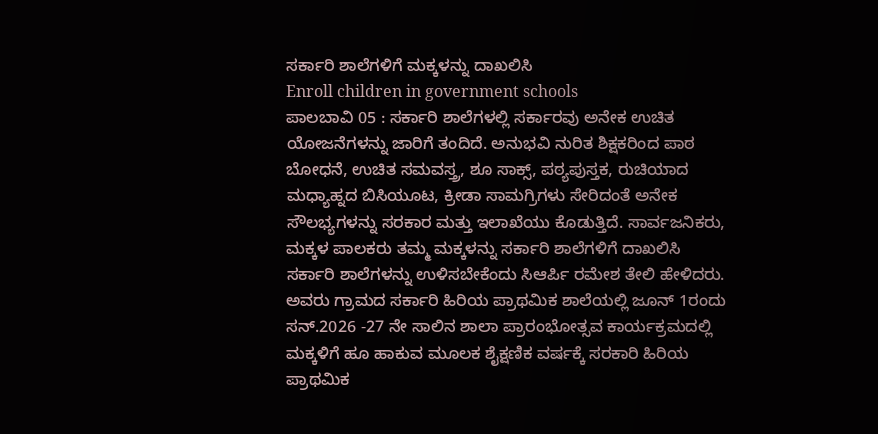ಸರ್ಕಾರಿ ಶಾಲೆಗಳಿಗೆ ಮಕ್ಕಳನ್ನು ದಾಖಲಿಸಿ
Enroll children in government schools
ಪಾಲಬಾವಿ 05 : ಸರ್ಕಾರಿ ಶಾಲೆಗಳಲ್ಲಿ ಸರ್ಕಾರವು ಅನೇಕ ಉಚಿತ ಯೋಜನೆಗಳನ್ನು ಜಾರಿಗೆ ತಂದಿದೆ. ಅನುಭವಿ ನುರಿತ ಶಿಕ್ಷಕರಿಂದ ಪಾಠ ಬೋಧನೆ, ಉಚಿತ ಸಮವಸ್ತ್ರ, ಶೂ ಸಾಕ್ಸ್, ಪಠ್ಯಪುಸ್ತಕ, ರುಚಿಯಾದ ಮಧ್ಯಾಹ್ನದ ಬಿಸಿಯೂಟ, ಕ್ರೀಡಾ ಸಾಮಗ್ರಿಗಳು ಸೇರಿದಂತೆ ಅನೇಕ ಸೌಲಭ್ಯಗಳನ್ನು ಸರಕಾರ ಮತ್ತು ಇಲಾಖೆಯು ಕೊಡುತ್ತಿದೆ. ಸಾರ್ವಜನಿಕರು, ಮಕ್ಕಳ ಪಾಲಕರು ತಮ್ಮ ಮಕ್ಕಳನ್ನು ಸರ್ಕಾರಿ ಶಾಲೆಗಳಿಗೆ ದಾಖಲಿಸಿ ಸರ್ಕಾರಿ ಶಾಲೆಗಳನ್ನು ಉಳಿಸಬೇಕೆಂದು ಸಿಆರ್ಪಿ ರಮೇಶ ತೇಲಿ ಹೇಳಿದರು. ಅವರು ಗ್ರಾಮದ ಸರ್ಕಾರಿ ಹಿರಿಯ ಪ್ರಾಥಮಿಕ ಶಾಲೆಯಲ್ಲಿ ಜೂನ್ 1ರಂದು ಸನ್.2026 -27 ನೇ ಸಾಲಿನ ಶಾಲಾ ಪ್ರಾರಂಭೋತ್ಸವ ಕಾರ್ಯಕ್ರಮದಲ್ಲಿ ಮಕ್ಕಳಿಗೆ ಹೂ ಹಾಕುವ ಮೂಲಕ ಶೈಕ್ಷಣಿಕ ವರ್ಷಕ್ಕೆ ಸರಕಾರಿ ಹಿರಿಯ ಪ್ರಾಥಮಿಕ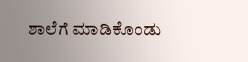ಶಾಲೆಗೆ ಮಾಡಿಕೊಂಡು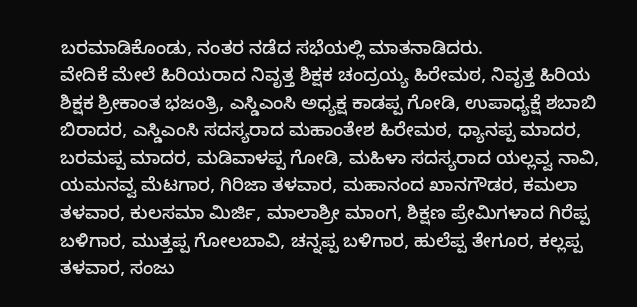ಬರಮಾಡಿಕೊಂಡು, ನಂತರ ನಡೆದ ಸಭೆಯಲ್ಲಿ ಮಾತನಾಡಿದರು.
ವೇದಿಕೆ ಮೇಲೆ ಹಿರಿಯರಾದ ನಿವೃತ್ತ ಶಿಕ್ಷಕ ಚಂದ್ರಯ್ಯ ಹಿರೇಮಠ, ನಿವೃತ್ತ ಹಿರಿಯ ಶಿಕ್ಷಕ ಶ್ರೀಕಾಂತ ಭಜಂತ್ರಿ, ಎಸ್ಡಿಎಂಸಿ ಅಧ್ಯಕ್ಷ ಕಾಡಪ್ಪ ಗೋಡಿ, ಉಪಾಧ್ಯಕ್ಷೆ ಶಬಾಬಿ ಬಿರಾದರ, ಎಸ್ಡಿಎಂಸಿ ಸದಸ್ಯರಾದ ಮಹಾಂತೇಶ ಹಿರೇಮಠ, ಧ್ಯಾನಪ್ಪ ಮಾದರ, ಬರಮಪ್ಪ ಮಾದರ, ಮಡಿವಾಳಪ್ಪ ಗೋಡಿ, ಮಹಿಳಾ ಸದಸ್ಯರಾದ ಯಲ್ಲವ್ವ ನಾವಿ, ಯಮನವ್ವ ಮೆಟಗಾರ, ಗಿರಿಜಾ ತಳವಾರ, ಮಹಾನಂದ ಖಾನಗೌಡರ, ಕಮಲಾ ತಳವಾರ, ಕುಲಸಮಾ ಮಿರ್ಜಿ, ಮಾಲಾಶ್ರೀ ಮಾಂಗ, ಶಿಕ್ಷಣ ಪ್ರೇಮಿಗಳಾದ ಗಿರೆಪ್ಪ ಬಳಿಗಾರ, ಮುತ್ತಪ್ಪ ಗೋಲಬಾವಿ, ಚನ್ನಪ್ಪ ಬಳಿಗಾರ, ಹುಲೆಪ್ಪ ತೇಗೂರ, ಕಲ್ಲಪ್ಪ ತಳವಾರ, ಸಂಜು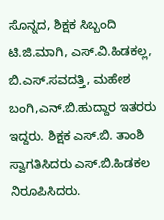ಸೊನ್ನದ, ಶಿಕ್ಷಕ ಸಿಬ್ಬಂದಿ ಟಿ.ಜಿ.ಮಾಗಿ, ಎಸ್.ವಿ.ಹಿಡಕಲ್ಲ, ಬಿ.ಎಸ್.ಸವದತ್ತಿ, ಮಹೇಶ ಬಂಗಿ,ಎನ್.ಬಿ.ಹುದ್ದಾರ ಇತರರು ಇದ್ದರು. ಶಿಕ್ಷಕ ಎಸ್.ಬಿ. ತಾಂಶಿ ಸ್ವಾಗತಿಸಿದರು ಎಸ್.ಬಿ.ಹಿಡಕಲ ನಿರೂಪಿಸಿದರು.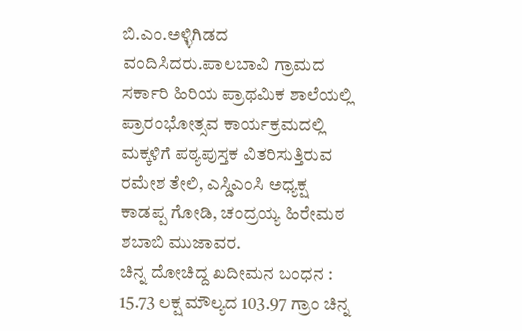ಬಿ.ಎಂ.ಅಳ್ಳಿಗಿಡದ ವಂದಿಸಿದರು.ಪಾಲಬಾವಿ ಗ್ರಾಮದ ಸರ್ಕಾರಿ ಹಿರಿಯ ಪ್ರಾಥಮಿಕ ಶಾಲೆಯಲ್ಲಿ ಪ್ರಾರಂಭೋತ್ಸವ ಕಾರ್ಯಕ್ರಮದಲ್ಲಿ ಮಕ್ಕಳಿಗೆ ಪಠ್ಯಪುಸ್ತಕ ವಿತರಿಸುತ್ತಿರುವ ರಮೇಶ ತೇಲಿ, ಎಸ್ಡಿಎಂಸಿ ಅಧ್ಯಕ್ಷ ಕಾಡಪ್ಪ ಗೋಡಿ, ಚಂದ್ರಯ್ಯ ಹಿರೇಮಠ ಶಬಾಬಿ ಮುಜಾವರ.
ಚಿನ್ನ ದೋಚಿದ್ದ ಖದೀಮನ ಬಂಧನ : 15.73 ಲಕ್ಷ ಮೌಲ್ಯದ 103.97 ಗ್ರಾಂ ಚಿನ್ನ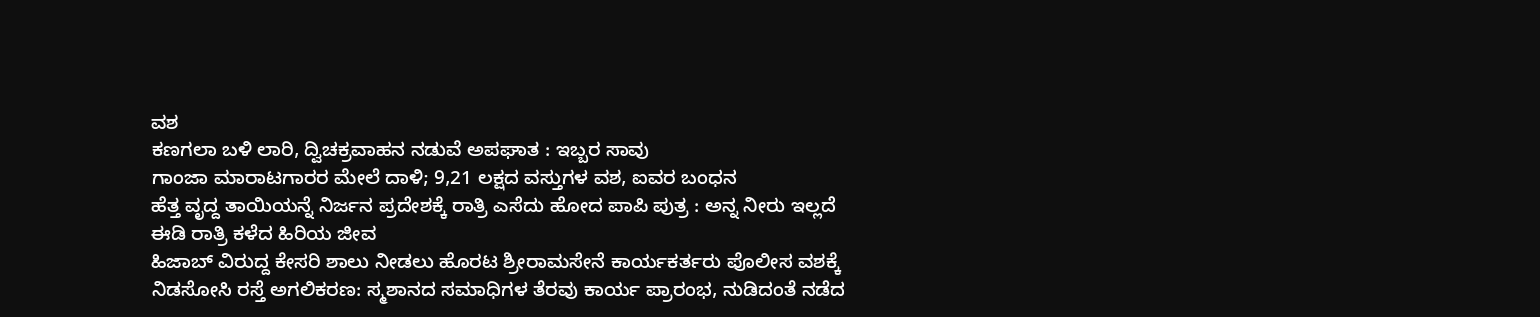ವಶ
ಕಣಗಲಾ ಬಳಿ ಲಾರಿ, ದ್ವಿಚಕ್ರವಾಹನ ನಡುವೆ ಅಪಘಾತ : ಇಬ್ಬರ ಸಾವು
ಗಾಂಜಾ ಮಾರಾಟಗಾರರ ಮೇಲೆ ದಾಳಿ; 9,21 ಲಕ್ಷದ ವಸ್ತುಗಳ ವಶ, ಐವರ ಬಂಧನ
ಹೆತ್ತ ವೃದ್ದ ತಾಯಿಯನ್ನೆ ನಿರ್ಜನ ಪ್ರದೇಶಕ್ಕೆ ರಾತ್ರಿ ಎಸೆದು ಹೋದ ಪಾಪಿ ಪುತ್ರ : ಅನ್ನ ನೀರು ಇಲ್ಲದೆ ಈಡಿ ರಾತ್ರಿ ಕಳೆದ ಹಿರಿಯ ಜೀವ
ಹಿಜಾಬ್ ವಿರುದ್ದ ಕೇಸರಿ ಶಾಲು ನೀಡಲು ಹೊರಟ ಶ್ರೀರಾಮಸೇನೆ ಕಾರ್ಯಕರ್ತರು ಪೊಲೀಸ ವಶಕ್ಕೆ
ನಿಡಸೋಸಿ ರಸ್ತೆ ಅಗಲಿಕರಣ: ಸ್ಮಶಾನದ ಸಮಾಧಿಗಳ ತೆರವು ಕಾರ್ಯ ಪ್ರಾರಂಭ, ನುಡಿದಂತೆ ನಡೆದ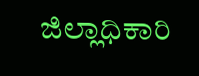ಜಿಲ್ಲಾಧಿಕಾರಿ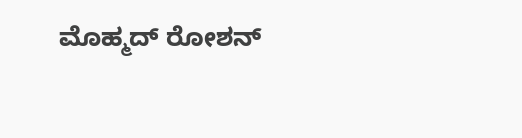ಮೊಹ್ಮದ್ ರೋಶನ್